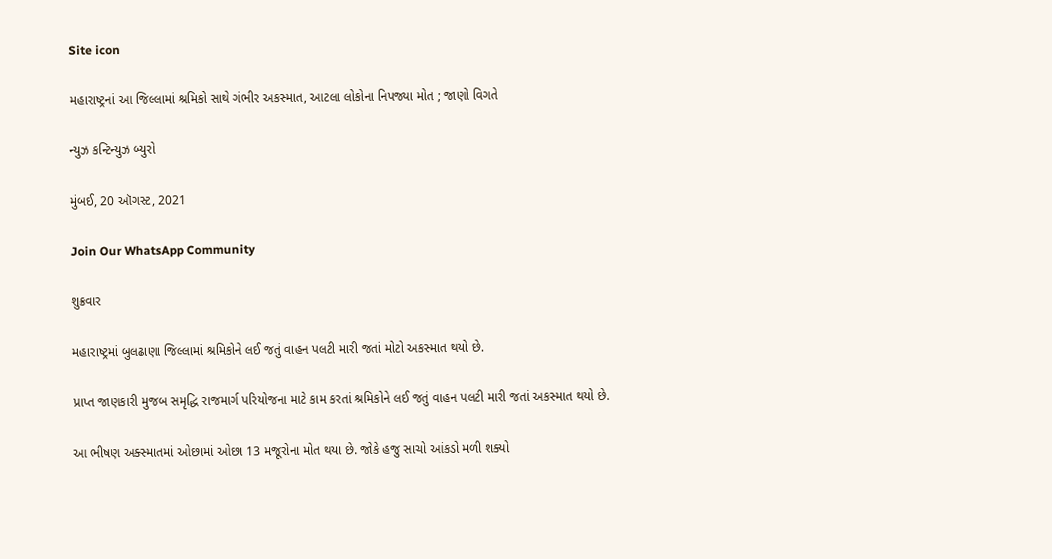Site icon

મહારાષ્ટ્રનાં આ જિલ્લામાં શ્રમિકો સાથે ગંભીર અકસ્માત, આટલા લોકોના નિપજ્યા મોત ; જાણો વિગતે

ન્યુઝ કન્ટિન્યુઝ બ્યુરો

મુંબઈ, 20 ઑગસ્ટ, 2021

Join Our WhatsApp Community

શુક્રવાર

મહારાષ્ટ્રમાં બુલઢાણા જિલ્લામાં શ્રમિકોને લઈ જતું વાહન પલટી મારી જતાં મોટો અકસ્માત થયો છે.

પ્રાપ્ત જાણકારી મુજબ સમૃદ્ધિ રાજમાર્ગ પરિયોજના માટે કામ કરતાં શ્રમિકોને લઈ જતું વાહન પલટી મારી જતાં અકસ્માત થયો છે.

આ ભીષણ અક્સ્માતમાં ઓછામાં ઓછા 13 મજૂરોના મોત થયા છે. જોકે હજુ સાચો આંકડો મળી શક્યો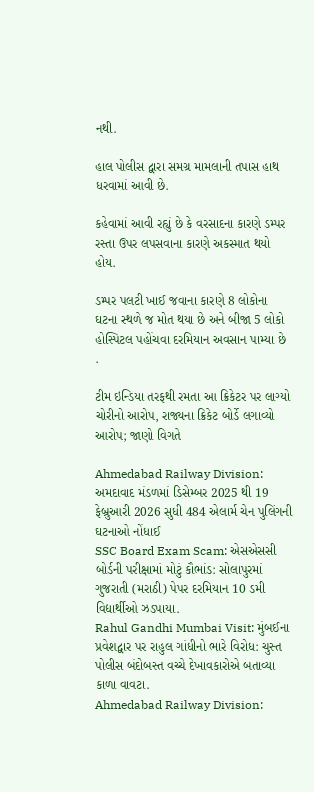નથી.

હાલ પોલીસ દ્વારા સમગ્ર મામલાની તપાસ હાથ ધરવામાં આવી છે.

કહેવામાં આવી રહ્યું છે કે વરસાદના કારણે ડમ્પર રસ્તા ઉપર લપસવાના કારણે અકસ્માત થયો હોય.

ડમ્પર પલટી ખાઈ જવાના કારણે 8 લોકોના ઘટના સ્થળે જ મોત થયા છે અને બીજા 5 લોકો હોસ્પિટલ પહોંચવા દરમિયાન અવસાન પામ્યા છે .

ટીમ ઇન્ડિયા તરફથી રમતા આ ક્રિકેટર પર લાગ્યો ચોરીનો આરોપ, રાજ્યના ક્રિકેટ બોર્ડે લગાવ્યો આરોપ; જાણો વિગતે

Ahmedabad Railway Division: અમદાવાદ મંડળમાં ડિસેમ્બર 2025 થી 19 ફેબ્રુઆરી 2026 સુધી 484 એલાર્મ ચેન પુલિંગની ઘટનાઓ નોંધાઈ
SSC Board Exam Scam: એસએસસી બોર્ડની પરીક્ષામાં મોટું કૌભાંડ: સોલાપુરમાં ગુજરાતી (મરાઠી) પેપર દરમિયાન 10 ડમી વિદ્યાર્થીઓ ઝડપાયા.
Rahul Gandhi Mumbai Visit: મુંબઈના પ્રવેશદ્વાર પર રાહુલ ગાંધીનો ભારે વિરોધ: ચુસ્ત પોલીસ બંદોબસ્ત વચ્ચે દેખાવકારોએ બતાવ્યા કાળા વાવટા.
Ahmedabad Railway Division: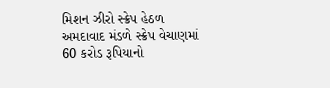મિશન ઝીરો સ્ક્રેપ હેઠળ અમદાવાદ મંડળે સ્ક્રેપ વેચાણમાં 60 કરોડ રૂપિયાનો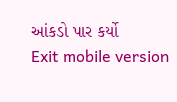આંકડો પાર કર્યો
Exit mobile version